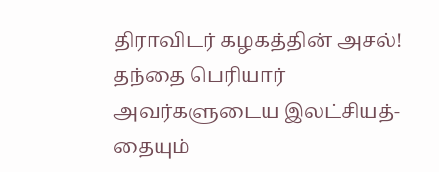திராவிடர் கழகத்தின் அசல்!
தந்தை பெரியார் அவர்களுடைய இலட்சியத்- தையும்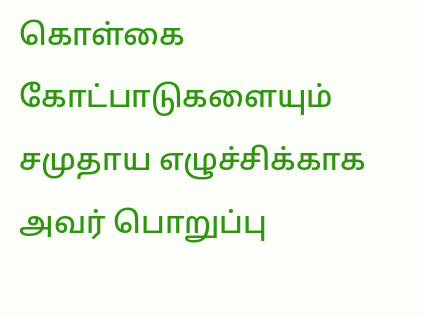கொள்கை கோட்பாடுகளையும் சமுதாய எழுச்சிக்காக அவர் பொறுப்பு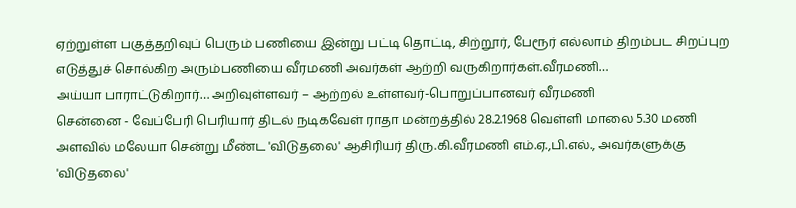ஏற்றுள்ள பகுத்தறிவுப் பெரும் பணியை இன்று பட்டி தொட்டி, சிற்றூர், பேரூர் எல்லாம் திறம்பட சிறப்புற எடுத்துச் சொல்கிற அரும்பணியை வீரமணி அவர்கள் ஆற்றி வருகிறார்கள்.வீரமணி…
அய்யா பாராட்டுகிறார்… அறிவுள்ளவர் – ஆற்றல் உள்ளவர்-பொறுப்பானவர் வீரமணி
சென்னை - வேப்பேரி பெரியார் திடல் நடிகவேள் ராதா மன்றத்தில் 28.2.1968 வெள்ளி மாலை 5.30 மணி அளவில் மலேயா சென்று மீண்ட 'விடுதலை' ஆசிரியர் திரு.கி.வீரமணி எம்.ஏ.,பி.எல்., அவர்களுக்கு 'விடுதலை'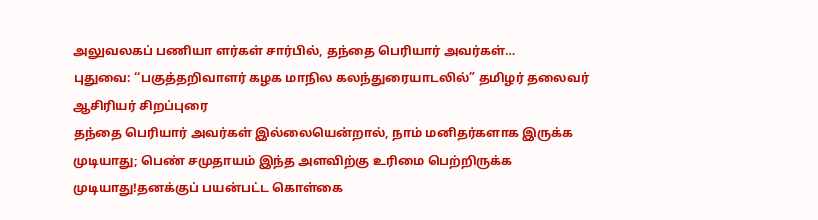அலுவலகப் பணியா ளர்கள் சார்பில், தந்தை பெரியார் அவர்கள்…
புதுவை: ‘‘பகுத்தறிவாளர் கழக மாநில கலந்துரையாடலில்” தமிழர் தலைவர் ஆசிரியர் சிறப்புரை
தந்தை பெரியார் அவர்கள் இல்லையென்றால், நாம் மனிதர்களாக இருக்க முடியாது; பெண் சமுதாயம் இந்த அளவிற்கு உரிமை பெற்றிருக்க முடியாது!தனக்குப் பயன்பட்ட கொள்கை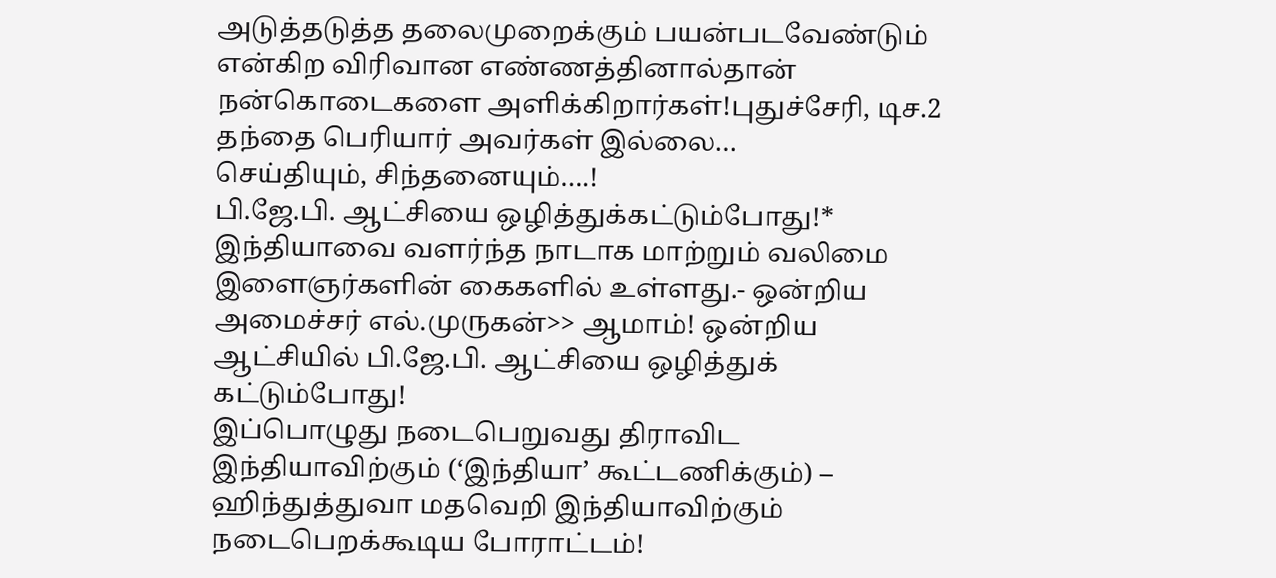அடுத்தடுத்த தலைமுறைக்கும் பயன்படவேண்டும் என்கிற விரிவான எண்ணத்தினால்தான் நன்கொடைகளை அளிக்கிறார்கள்!புதுச்சேரி, டிச.2 தந்தை பெரியார் அவர்கள் இல்லை…
செய்தியும், சிந்தனையும்….!
பி.ஜே.பி. ஆட்சியை ஒழித்துக்கட்டும்போது!* இந்தியாவை வளர்ந்த நாடாக மாற்றும் வலிமை இளைஞர்களின் கைகளில் உள்ளது.- ஒன்றிய அமைச்சர் எல்.முருகன்>> ஆமாம்! ஒன்றிய ஆட்சியில் பி.ஜே.பி. ஆட்சியை ஒழித்துக் கட்டும்போது!
இப்பொழுது நடைபெறுவது திராவிட இந்தியாவிற்கும் (‘இந்தியா’ கூட்டணிக்கும்) – ஹிந்துத்துவா மதவெறி இந்தியாவிற்கும் நடைபெறக்கூடிய போராட்டம்!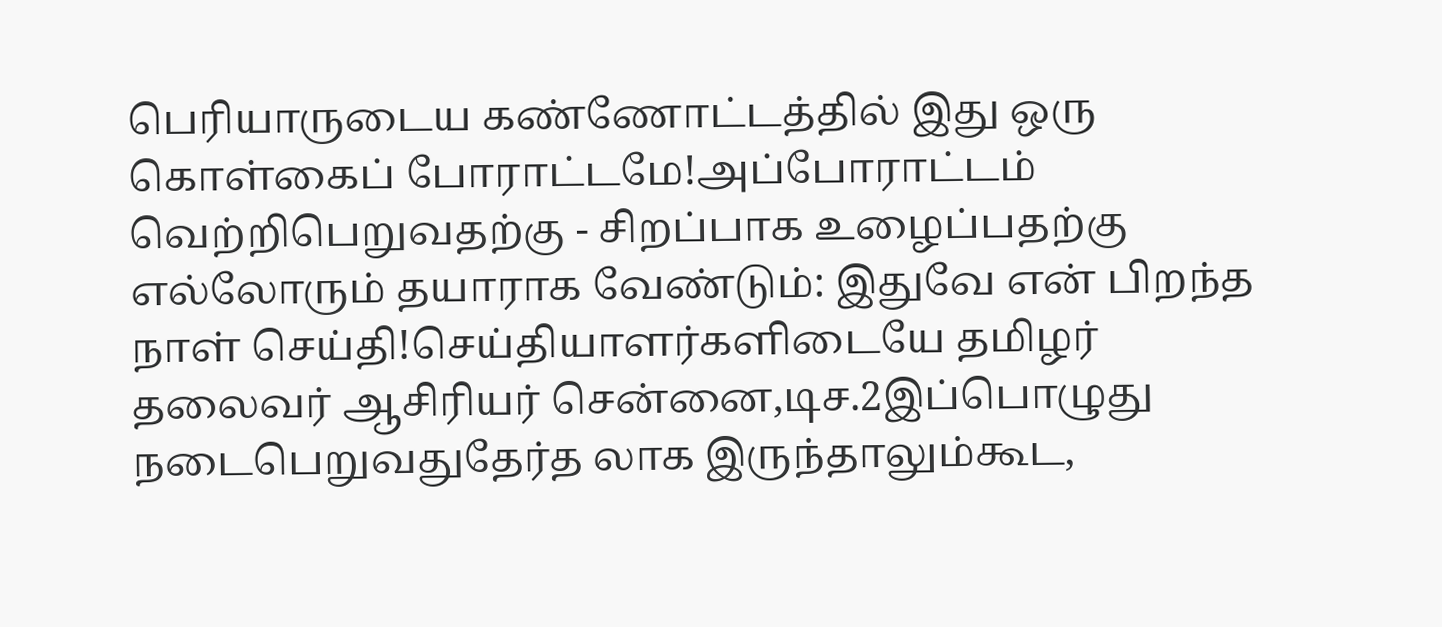பெரியாருடைய கண்ணோட்டத்தில் இது ஒரு கொள்கைப் போராட்டமே!அப்போராட்டம் வெற்றிபெறுவதற்கு - சிறப்பாக உழைப்பதற்கு எல்லோரும் தயாராக வேண்டும்: இதுவே என் பிறந்த நாள் செய்தி!செய்தியாளர்களிடையே தமிழர் தலைவர் ஆசிரியர் சென்னை,டிச.2இப்பொழுது நடைபெறுவதுதேர்த லாக இருந்தாலும்கூட,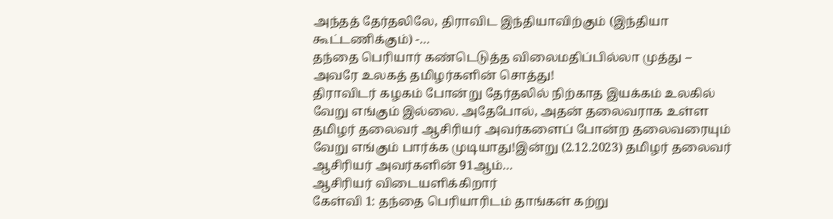அந்தத் தேர்தலிலே, திராவிட இந்தியாவிற்கும் (இந்தியா கூட்டணிக்கும்) -…
தந்தை பெரியார் கண்டெடுத்த விலைமதிப்பில்லா முத்து – அவரே உலகத் தமிழர்களின் சொத்து!
திராவிடர் கழகம் போன்று தேர்தலில் நிற்காத இயக்கம் உலகில் வேறு எங்கும் இல்லை. அதேபோல், அதன் தலைவராக உள்ள தமிழர் தலைவர் ஆசிரியர் அவர்களைப் போன்ற தலைவரையும் வேறு எங்கும் பார்க்க முடியாது!இன்று (2.12.2023) தமிழர் தலைவர் ஆசிரியர் அவர்களின் 91ஆம்…
ஆசிரியர் விடையளிக்கிறார்
கேள்வி 1: தந்தை பெரியாரிடம் தாங்கள் கற்று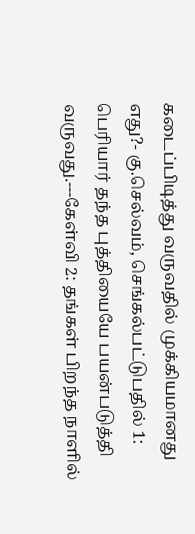கடைப்பிடித்து வருவதில் முக்கியமானது எது?- கு.செல்வம், செங்கல்பட்டுபதில் 1: பெரியார் தந்த புத்தியையே பயன்படுத்தி வருவது.---கேள்வி 2: தங்கள் பிறந்த நாளில்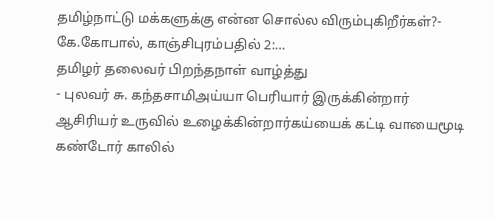தமிழ்நாட்டு மக்களுக்கு என்ன சொல்ல விரும்புகிறீர்கள்?- கே.கோபால், காஞ்சிபுரம்பதில் 2:…
தமிழர் தலைவர் பிறந்தநாள் வாழ்த்து
- புலவர் சு. கந்தசாமிஅய்யா பெரியார் இருக்கின்றார் ஆசிரியர் உருவில் உழைக்கின்றார்கய்யைக் கட்டி வாயைமூடி கண்டோர் காலில்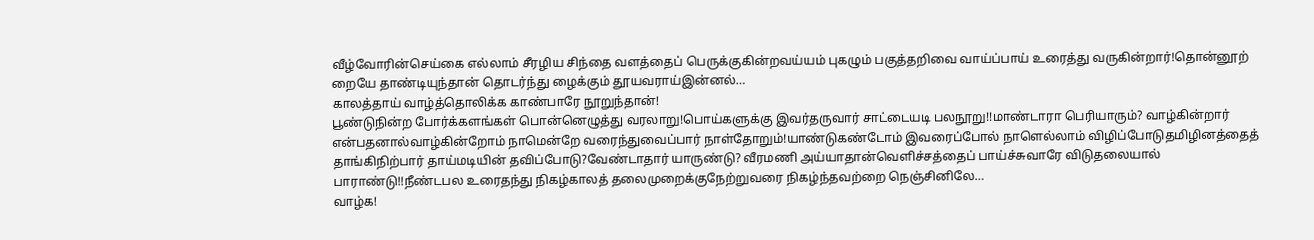வீழ்வோரின்செய்கை எல்லாம் சீரழிய சிந்தை வளத்தைப் பெருக்குகின்றவய்யம் புகழும் பகுத்தறிவை வாய்ப்பாய் உரைத்து வருகின்றார்!தொன்னூற் றையே தாண்டியுந்தான் தொடர்ந்து ழைக்கும் தூயவராய்இன்னல்…
காலத்தாய் வாழ்த்தொலிக்க காண்பாரே நூறுந்தான்!
பூண்டுநின்ற போர்க்களங்கள் பொன்னெழுத்து வரலாறு!பொய்களுக்கு இவர்தருவார் சாட்டையடி பலநூறு!!மாண்டாரா பெரியாரும்? வாழ்கின்றார் என்பதனால்வாழ்கின்றோம் நாமென்றே வரைந்துவைப்பார் நாள்தோறும்!யாண்டுகண்டோம் இவரைப்போல் நாளெல்லாம் விழிப்போடுதமிழினத்தைத் தாங்கிநிற்பார் தாய்மடியின் தவிப்போடு?வேண்டாதார் யாருண்டு? வீரமணி அய்யாதான்வெளிச்சத்தைப் பாய்ச்சுவாரே விடுதலையால் பாராண்டு!!நீண்டபல உரைதந்து நிகழ்காலத் தலைமுறைக்குநேற்றுவரை நிகழ்ந்தவற்றை நெஞ்சினிலே…
வாழ்க!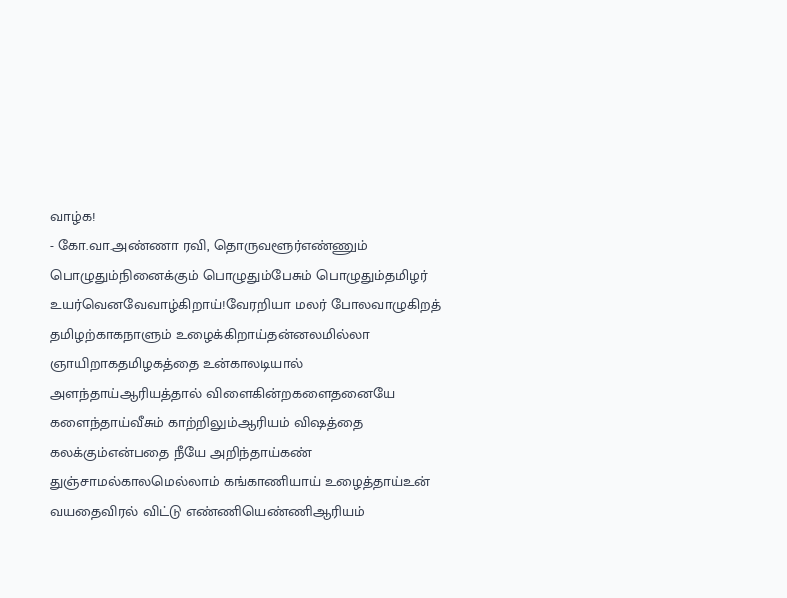வாழ்க!
- கோ.வா.அண்ணா ரவி, தொருவளூர்எண்ணும் பொழுதும்நினைக்கும் பொழுதும்பேசும் பொழுதும்தமிழர் உயர்வெனவேவாழ்கிறாய்!வேரறியா மலர் போலவாழுகிறத் தமிழற்காகநாளும் உழைக்கிறாய்தன்னலமில்லா ஞாயிறாகதமிழகத்தை உன்காலடியால் அளந்தாய்ஆரியத்தால் விளைகின்றகளைதனையே களைந்தாய்வீசும் காற்றிலும்ஆரியம் விஷத்தை கலக்கும்என்பதை நீயே அறிந்தாய்கண் துஞ்சாமல்காலமெல்லாம் கங்காணியாய் உழைத்தாய்உன் வயதைவிரல் விட்டு எண்ணியெண்ணிஆரியம்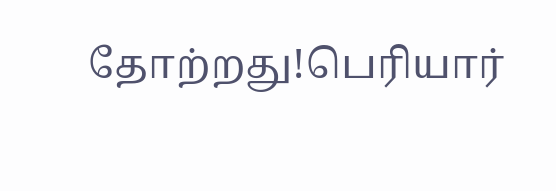தோற்றது!பெரியார்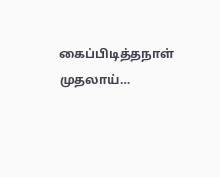கைப்பிடித்தநாள் முதலாய்…